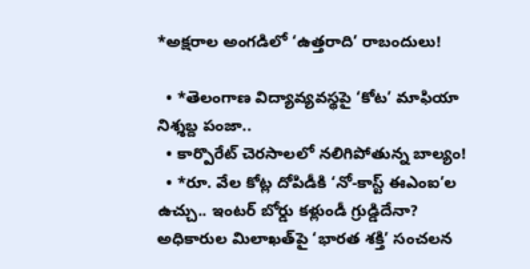*అక్షరాల అంగడిలో ‘ఉత్తరాది’ రాబందులు!

  • *తెలంగాణ విద్యావ్యవస్థపై ‘కోట’ మాఫియా నిశ్శబ్ద పంజా..
  • కార్పొరేట్ చెరసాలలో నలిగిపోతున్న బాల్యం!
  • *రూ. వేల కోట్ల దోపిడీకి ‘నో-కాస్ట్ ఈఎంఐ’ల ఉచ్చు.. ఇంటర్ బోర్డు కళ్లుండీ గ్రుడ్డిదేనా? అధికారుల మిలాఖత్‌పై ‘భారత శక్తి’ సంచలన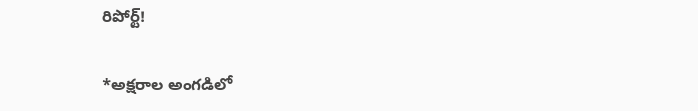రిపోర్ట్!

*అక్షరాల అంగడిలో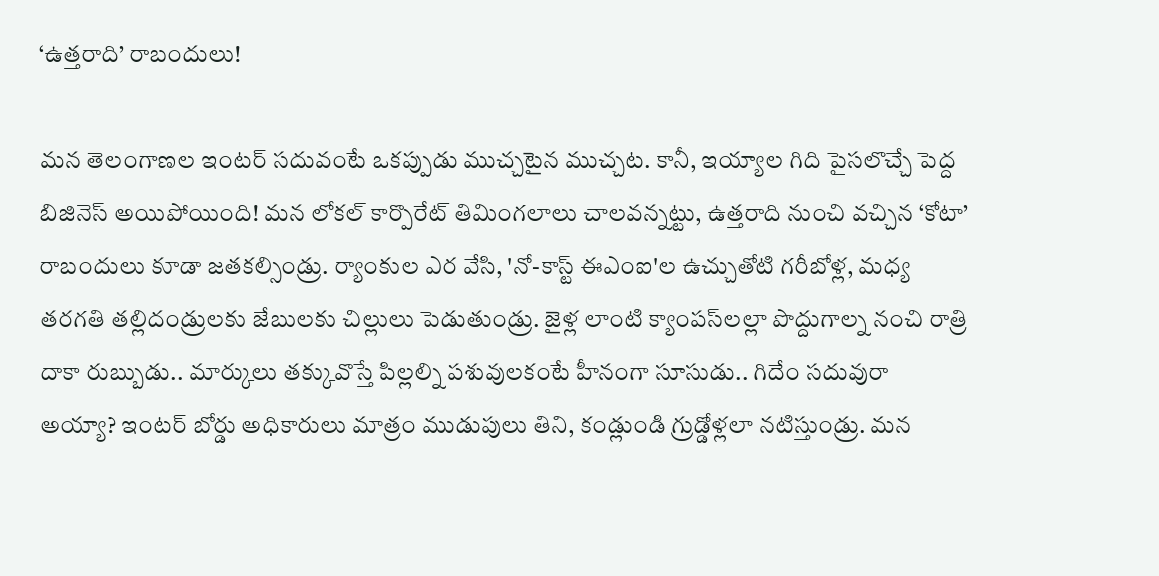‘ఉత్తరాది’ రాబందులు!

మన తెలంగాణల ఇంటర్ సదువంటే ఒకప్పుడు ముచ్చటైన ముచ్చట. కానీ, ఇయ్యాల గిది పైసలొచ్చే పెద్ద బిజినెస్ అయిపోయింది! మన లోకల్ కార్పొరేట్ తిమింగలాలు చాలవన్నట్టు, ఉత్తరాది నుంచి వచ్చిన ‘కోటా’ రాబందులు కూడా జతకల్సిండ్రు. ర్యాంకుల ఎర వేసి, 'నో-కాస్ట్ ఈఎంఐ'ల ఉచ్చుతోటి గరీబోళ్ల, మధ్య తరగతి తల్లిదండ్రులకు జేబులకు చిల్లులు పెడుతుండ్రు. జైళ్ల లాంటి క్యాంపస్‌లల్లా పొద్దుగాల్న నంచి రాత్రి దాకా రుబ్బుడు.. మార్కులు తక్కువొస్తే పిల్లల్ని పశువులకంటే హీనంగా సూసుడు.. గిదేం సదువురా అయ్యా? ఇంటర్ బోర్డు అధికారులు మాత్రం ముడుపులు తిని, కండ్లుండి గ్రుడ్డోళ్లలా నటిస్తుండ్రు. మన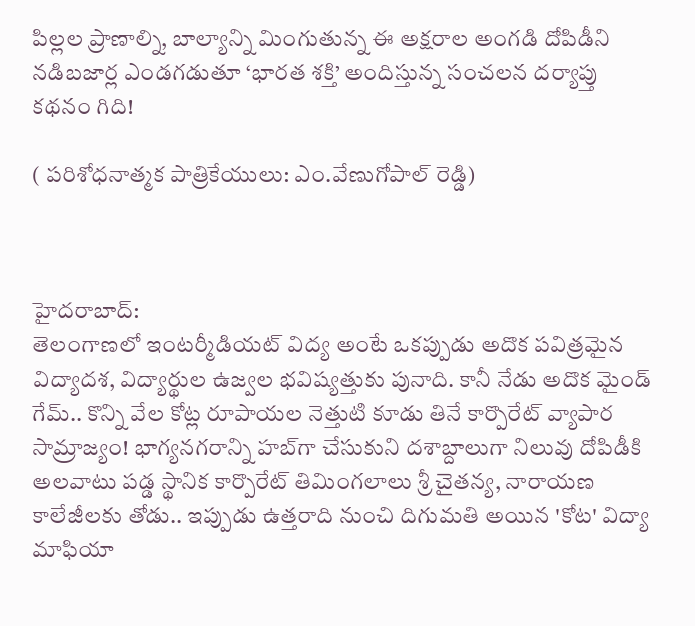పిల్లల ప్రాణాల్ని, బాల్యాన్ని మింగుతున్న ఈ అక్షరాల అంగడి దోపిడీని నడిబజార్ల ఎండగడుతూ ‘భారత శక్తి’ అందిస్తున్న సంచలన దర్యాప్తు కథనం గిది!

( పరిశోధనాత్మక పాత్రికేయులు: ఎం.వేణుగోపాల్ రెడ్డి)



హైదరాబాద్:
తెలంగాణలో ఇంటర్మీడియట్ విద్య అంటే ఒకప్పుడు అదొక పవిత్రమైన విద్యాదశ, విద్యార్థుల ఉజ్వల భవిష్యత్తుకు పునాది. కానీ నేడు అదొక మైండ్ గేమ్.. కొన్ని వేల కోట్ల రూపాయల నెత్తుటి కూడు తినే కార్పొరేట్ వ్యాపార సామ్రాజ్యం! భాగ్యనగరాన్ని హబ్‌గా చేసుకుని దశాబ్దాలుగా నిలువు దోపిడీకి అలవాటు పడ్డ స్థానిక కార్పొరేట్ తిమింగలాలు శ్రీ చైతన్య, నారాయణ కాలేజీలకు తోడు.. ఇప్పుడు ఉత్తరాది నుంచి దిగుమతి అయిన 'కోట' విద్యా మాఫియా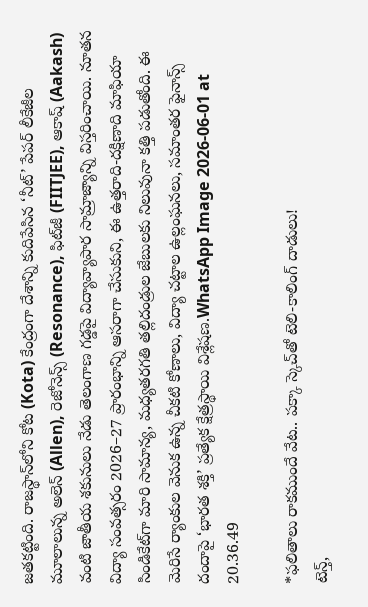జతకట్టింది. రాజస్థాన్‌లోని కోట (Kota) కేంద్రంగా దేశాన్ని కుదిపేసిన ‘నీట్’ పేపర్ లీకేజీల మూలాలున్న అలెన్ (Allen), రెజోనెన్స్ (Resonance), ఫిట్‌జీ (FIITJEE), ఆకాష్ (Aakash) వంటి జాతీయ శకునులు నేడు తెలంగాణ గడ్డపై విద్యావ్యాపార సామ్రాజ్యాన్ని విస్తరించాయి. నూతన విద్యా సంవత్సరం 2026–27 ప్రారంభాన్ని ఆసరాగా చేసుకుని, ఈ ఉత్తరాది-దక్షిణాది మాఫియా సిండికేట్‌గా మారి సామాన్య, మధ్యతరగతి తల్లిదండ్రుల జేబులకు నిలువునా కత్తి పడుతోంది. ఈ మెరిసే ర్యాంకుల వెనుక ఉన్న చీకటి కోణాలు, విద్యా చట్టాల ఉల్లంఘనలు, సమాంతర ఫైనాన్స్ దందాపై ‘భారత శక్తి’ ప్రత్యేక క్షేత్రస్థాయి విశ్లేషణ.WhatsApp Image 2026-06-01 at 20.36.49

*ఫలితాలు రాకముందే వేట.. పక్కా స్కెచ్‌తో టెలి-కాలింగ్ దాడులు!
టెన్త్,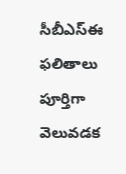సీబీఎస్‌ఈ ఫలితాలు పూర్తిగా వెలువడక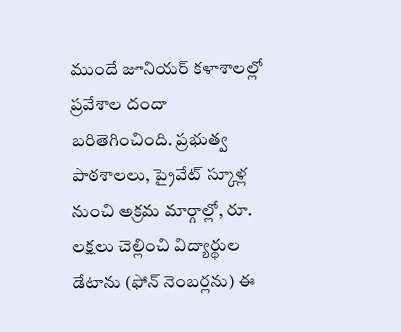ముందే జూనియర్ కళాశాలల్లో ప్రవేశాల దందా బరితెగించింది. ప్రభుత్వ పాఠశాలలు, ప్రైవేట్ స్కూళ్ల నుంచి అక్రమ మార్గాల్లో, రూ. లక్షలు చెల్లించి విద్యార్థుల డేటాను (ఫోన్ నెంబర్లను) ఈ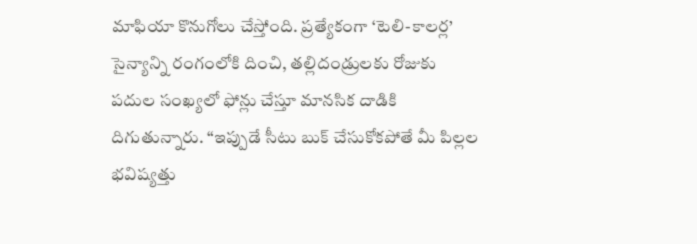మాఫియా కొనుగోలు చేస్తోంది. ప్రత్యేకంగా ‘టెలి-కాలర్ల’ సైన్యాన్ని రంగంలోకి దించి, తల్లిదండ్రులకు రోజుకు పదుల సంఖ్యలో ఫోన్లు చేస్తూ మానసిక దాడికి దిగుతున్నారు. “ఇప్పుడే సీటు బుక్ చేసుకోకపోతే మీ పిల్లల భవిష్యత్తు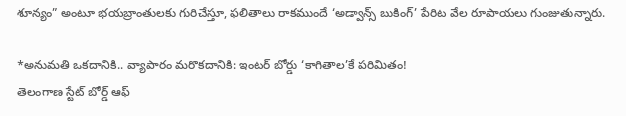శూన్యం” అంటూ భయబ్రాంతులకు గురిచేస్తూ, ఫలితాలు రాకముందే ‘అడ్వాన్స్ బుకింగ్’ పేరిట వేల రూపాయలు గుంజుతున్నారు.

*అనుమతి ఒకదానికి.. వ్యాపారం మరొకదానికి: ఇంటర్ బోర్డు ‘కాగితాల’కే పరిమితం!
తెలంగాణ స్టేట్ బోర్డ్ ఆఫ్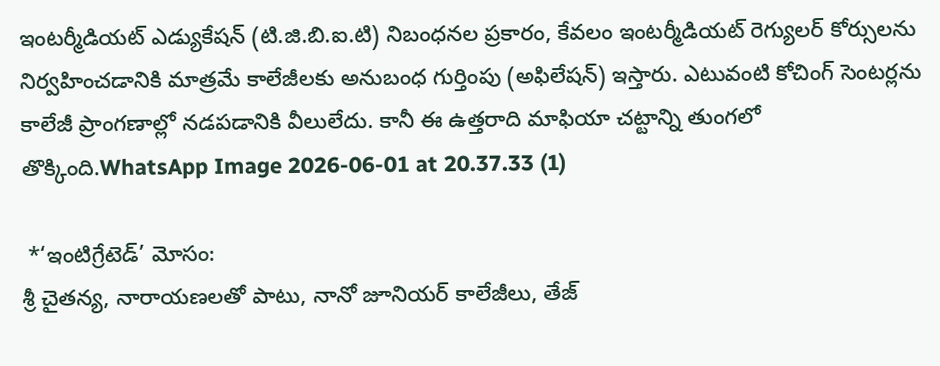ఇంటర్మీడియట్ ఎడ్యుకేషన్ (టి.జి.బి.ఐ.టి) నిబంధనల ప్రకారం, కేవలం ఇంటర్మీడియట్ రెగ్యులర్ కోర్సులను నిర్వహించడానికి మాత్రమే కాలేజీలకు అనుబంధ గుర్తింపు (అఫిలేషన్) ఇస్తారు. ఎటువంటి కోచింగ్ సెంటర్లను కాలేజీ ప్రాంగణాల్లో నడపడానికి వీలులేదు. కానీ ఈ ఉత్తరాది మాఫియా చట్టాన్ని తుంగలో తొక్కింది.WhatsApp Image 2026-06-01 at 20.37.33 (1)

 *‘ఇంటిగ్రేటెడ్’ మోసం:
శ్రీ చైతన్య, నారాయణలతో పాటు, నానో జూనియర్ కాలేజీలు, తేజ్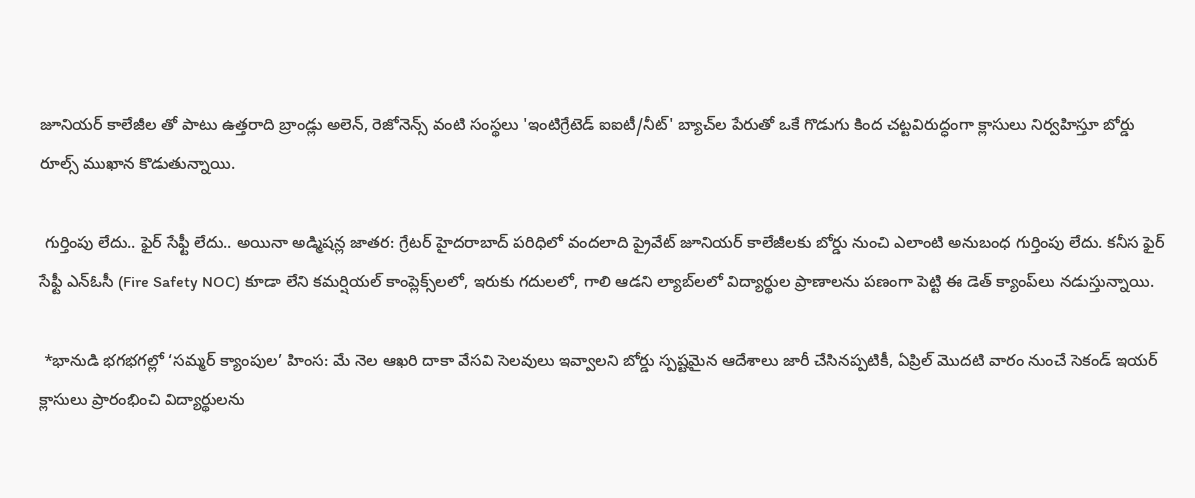జూనియర్ కాలేజీల తో పాటు ఉత్తరాది బ్రాండ్లు అలెన్, రెజోనెన్స్ వంటి సంస్థలు 'ఇంటిగ్రేటెడ్ ఐఐటీ/నీట్' బ్యాచ్‌ల పేరుతో ఒకే గొడుగు కింద చట్టవిరుద్ధంగా క్లాసులు నిర్వహిస్తూ బోర్డు రూల్స్ ముఖాన కొడుతున్నాయి.

 గుర్తింపు లేదు.. ఫైర్ సేఫ్టీ లేదు.. అయినా అడ్మిషన్ల జాతర: గ్రేటర్ హైదరాబాద్ పరిధిలో వందలాది ప్రైవేట్ జూనియర్ కాలేజీలకు బోర్డు నుంచి ఎలాంటి అనుబంధ గుర్తింపు లేదు. కనీస ఫైర్ సేఫ్టీ ఎన్‌ఓసీ (Fire Safety NOC) కూడా లేని కమర్షియల్ కాంప్లెక్స్‌లలో, ఇరుకు గదులలో, గాలి ఆడని ల్యాబ్‌లలో విద్యార్థుల ప్రాణాలను పణంగా పెట్టి ఈ డెత్ క్యాంప్‌లు నడుస్తున్నాయి.

 *భానుడి భగభగల్లో ‘సమ్మర్ క్యాంపుల’ హింస: మే నెల ఆఖరి దాకా వేసవి సెలవులు ఇవ్వాలని బోర్డు స్పష్టమైన ఆదేశాలు జారీ చేసినప్పటికీ, ఏప్రిల్ మొదటి వారం నుంచే సెకండ్ ఇయర్ క్లాసులు ప్రారంభించి విద్యార్థులను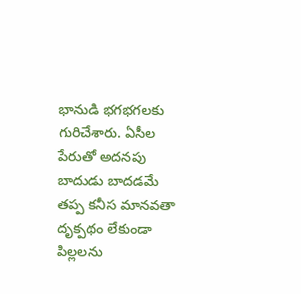భానుడి భగభగలకు గురిచేశారు. ఏసీల పేరుతో అదనపు బాదుడు బాదడమే తప్ప కనీస మానవతా దృక్పథం లేకుండా పిల్లలను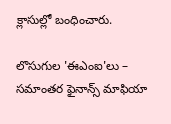క్లాసుల్లో బంధించారు.

లొసుగుల 'ఈఎంఐ'లు – సమాంతర ఫైనాన్స్ మాఫియా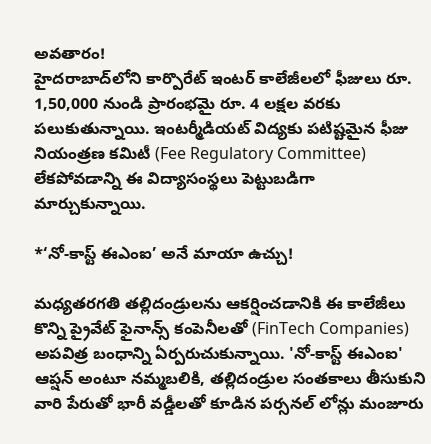అవతారం!
హైదరాబాద్‌లోని కార్పొరేట్ ఇంటర్ కాలేజీలలో ఫీజులు రూ. 1,50,000 నుండి ప్రారంభమై రూ. 4 లక్షల వరకు పలుకుతున్నాయి. ఇంటర్మీడియట్ విద్యకు పటిష్టమైన ఫీజు నియంత్రణ కమిటీ (Fee Regulatory Committee) లేకపోవడాన్ని ఈ విద్యాసంస్థలు పెట్టుబడిగా మార్చుకున్నాయి.

*‘నో-కాస్ట్ ఈఎంఐ’ అనే మాయా ఉచ్చు!

మధ్యతరగతి తల్లిదండ్రులను ఆకర్షించడానికి ఈ కాలేజీలు కొన్ని ప్రైవేట్ ఫైనాన్స్ కంపెనీలతో (FinTech Companies) అపవిత్ర బంధాన్ని ఏర్పరుచుకున్నాయి. 'నో-కాస్ట్ ఈఎంఐ' ఆప్షన్ అంటూ నమ్మబలికి, తల్లిదండ్రుల సంతకాలు తీసుకుని వారి పేరుతో భారీ వడ్డీలతో కూడిన పర్సనల్ లోన్లు మంజూరు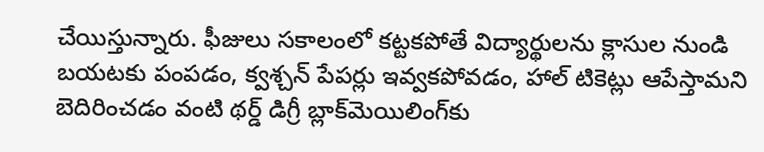చేయిస్తున్నారు. ఫీజులు సకాలంలో కట్టకపోతే విద్యార్థులను క్లాసుల నుండి బయటకు పంపడం, క్వశ్చన్ పేపర్లు ఇవ్వకపోవడం, హాల్ టికెట్లు ఆపేస్తామని బెదిరించడం వంటి థర్డ్ డిగ్రీ బ్లాక్‌మెయిలింగ్‌కు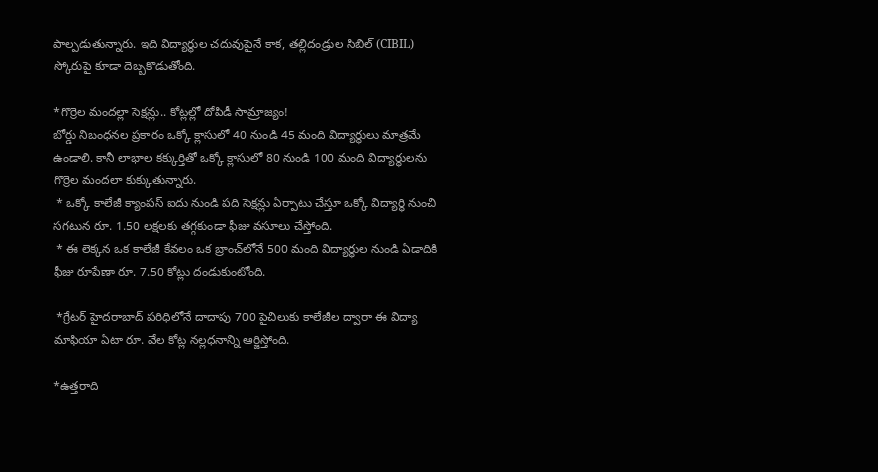పాల్పడుతున్నారు. ఇది విద్యార్థుల చదువుపైనే కాక, తల్లిదండ్రుల సిబిల్ (CIBIL) స్కోరుపై కూడా దెబ్బకొడుతోంది.

*గొర్రెల మందల్లా సెక్షన్లు.. కోట్లల్లో దోపిడీ సామ్రాజ్యం!
బోర్డు నిబంధనల ప్రకారం ఒక్కో క్లాసులో 40 నుండి 45 మంది విద్యార్థులు మాత్రమే ఉండాలి. కానీ లాభాల కక్కుర్తితో ఒక్కో క్లాసులో 80 నుండి 100 మంది విద్యార్థులను గొర్రెల మందలా కుక్కుతున్నారు.
 * ఒక్కో కాలేజీ క్యాంపస్ ఐదు నుండి పది సెక్షన్లు ఏర్పాటు చేస్తూ ఒక్కో విద్యార్థి నుంచి సగటున రూ. 1.50 లక్షలకు తగ్గకుండా ఫీజు వసూలు చేస్తోంది.
 * ఈ లెక్కన ఒక కాలేజీ కేవలం ఒక బ్రాంచ్‌లోనే 500 మంది విద్యార్థుల నుండి ఏడాదికి ఫీజు రూపేణా రూ. 7.50 కోట్లు దండుకుంటోంది.

 *గ్రేటర్ హైదరాబాద్ పరిధిలోనే దాదాపు 700 పైచిలుకు కాలేజీల ద్వారా ఈ విద్యా మాఫియా ఏటా రూ. వేల కోట్ల నల్లధనాన్ని ఆర్జిస్తోంది.

*ఉత్తరాది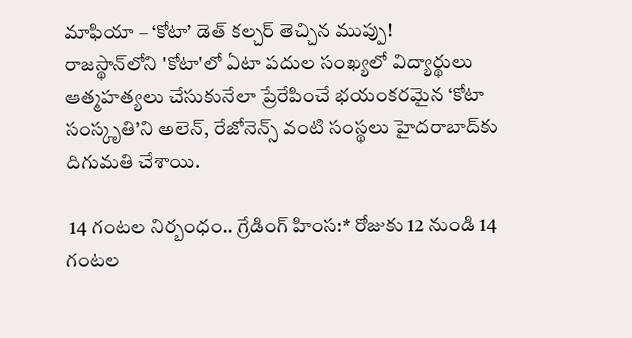మాఫియా – ‘కోటా’ డెత్ కల్చర్ తెచ్చిన ముప్పు!
రాజస్థాన్‌లోని 'కోటా'లో ఏటా పదుల సంఖ్యలో విద్యార్థులు ఆత్మహత్యలు చేసుకునేలా ప్రేరేపించే భయంకరమైన ‘కోటా సంస్కృతి’ని అలెన్, రేజోనెన్స్ వంటి సంస్థలు హైదరాబాద్‌కు దిగుమతి చేశాయి.

 14 గంటల నిర్బంధం.. గ్రేడింగ్ హింస:* రోజుకు 12 నుండి 14 గంటల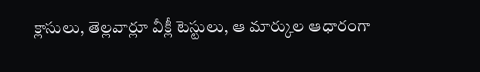క్లాసులు, తెల్లవార్లూ వీక్లీ టెస్టులు, ఆ మార్కుల ఆధారంగా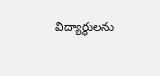విద్యార్థులను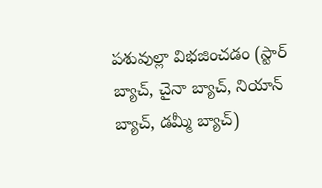పశువుల్లా విభజించడం (స్టార్ బ్యాచ్, చైనా బ్యాచ్, నియాన్ బ్యాచ్, డమ్మీ బ్యాచ్)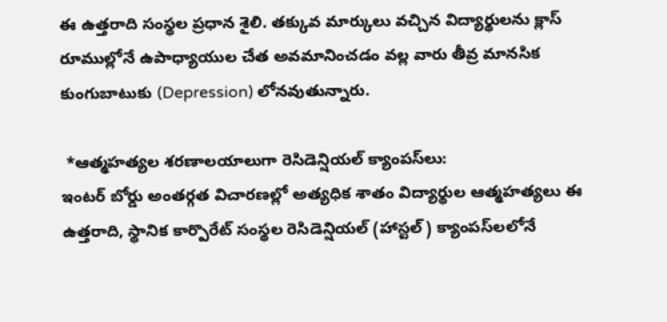ఈ ఉత్తరాది సంస్థల ప్రధాన శైలి. తక్కువ మార్కులు వచ్చిన విద్యార్థులను క్లాస్ రూముల్లోనే ఉపాధ్యాయుల చేత అవమానించడం వల్ల వారు తీవ్ర మానసిక కుంగుబాటుకు (Depression) లోనవుతున్నారు.

 *ఆత్మహత్యల శరణాలయాలుగా రెసిడెన్షియల్ క్యాంపస్‌లు:
ఇంటర్ బోర్డు అంతర్గత విచారణల్లో అత్యధిక శాతం విద్యార్థుల ఆత్మహత్యలు ఈ ఉత్తరాది, స్థానిక కార్పొరేట్ సంస్థల రెసిడెన్షియల్ (హాస్టల్) క్యాంపస్‌లలోనే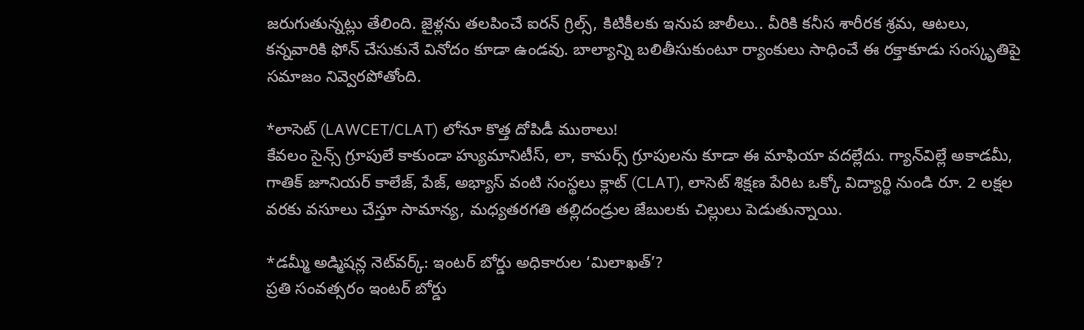జరుగుతున్నట్లు తేలింది. జైళ్లను తలపించే ఐరన్ గ్రిల్స్, కిటికీలకు ఇనుప జాలీలు.. వీరికి కనీస శారీరక శ్రమ, ఆటలు, కన్నవారికి ఫోన్ చేసుకునే వినోదం కూడా ఉండవు. బాల్యాన్ని బలితీసుకుంటూ ర్యాంకులు సాధించే ఈ రక్తాకూడు సంస్కృతిపై సమాజం నివ్వెరపోతోంది.

*లాసెట్ (LAWCET/CLAT) లోనూ కొత్త దోపిడీ ముఠాలు!
కేవలం సైన్స్ గ్రూపులే కాకుండా హ్యుమానిటీస్, లా, కామర్స్ గ్రూపులను కూడా ఈ మాఫియా వదల్లేదు. గ్యాన్‌విల్లే అకాడమీ, గాతిక్ జూనియర్ కాలేజ్, పేజ్, అభ్యాస్ వంటి సంస్థలు క్లాట్ (CLAT), లాసెట్ శిక్షణ పేరిట ఒక్కో విద్యార్థి నుండి రూ. 2 లక్షల వరకు వసూలు చేస్తూ సామాన్య, మధ్యతరగతి తల్లిదండ్రుల జేబులకు చిల్లులు పెడుతున్నాయి.

*డమ్మీ అడ్మిషన్ల నెట్‌వర్క్: ఇంటర్ బోర్డు అధికారుల ‘మిలాఖత్’?
ప్రతి సంవత్సరం ఇంటర్ బోర్డు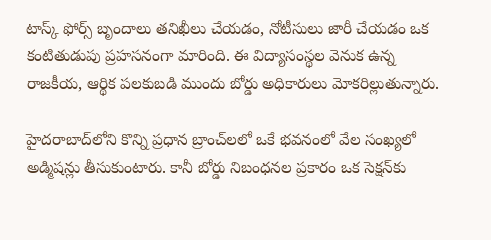టాస్క్ ఫోర్స్ బృందాలు తనిఖీలు చేయడం, నోటీసులు జారీ చేయడం ఒక కంటితుడుపు ప్రహసనంగా మారింది. ఈ విద్యాసంస్థల వెనుక ఉన్న రాజకీయ, ఆర్థిక పలకుబడి ముందు బోర్డు అధికారులు మోకరిల్లుతున్నారు.

హైదరాబాద్‌లోని కొన్ని ప్రధాన బ్రాంచ్‌లలో ఒకే భవనంలో వేల సంఖ్యలో అడ్మిషన్లు తీసుకుంటారు. కానీ బోర్డు నిబంధనల ప్రకారం ఒక సెక్షన్‌కు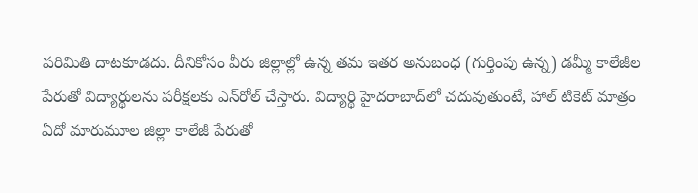పరిమితి దాటకూడదు. దీనికోసం వీరు జిల్లాల్లో ఉన్న తమ ఇతర అనుబంధ (గుర్తింపు ఉన్న) డమ్మీ కాలేజీల పేరుతో విద్యార్థులను పరీక్షలకు ఎన్‌రోల్ చేస్తారు. విద్యార్థి హైదరాబాద్‌లో చదువుతుంటే, హాల్ టికెట్ మాత్రం ఏదో మారుమూల జిల్లా కాలేజీ పేరుతో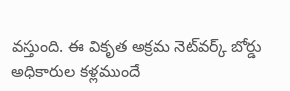వస్తుంది. ఈ వికృత అక్రమ నెట్‌వర్క్ బోర్డు అధికారుల కళ్లముందే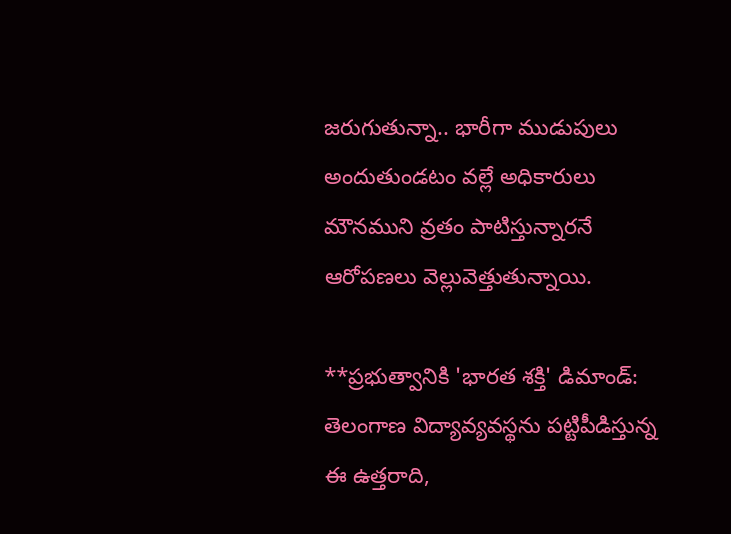జరుగుతున్నా.. భారీగా ముడుపులు అందుతుండటం వల్లే అధికారులు మౌనముని వ్రతం పాటిస్తున్నారనే ఆరోపణలు వెల్లువెత్తుతున్నాయి.

**ప్రభుత్వానికి 'భారత శక్తి' డిమాండ్:
తెలంగాణ విద్యావ్యవస్థను పట్టిపీడిస్తున్న ఈ ఉత్తరాది,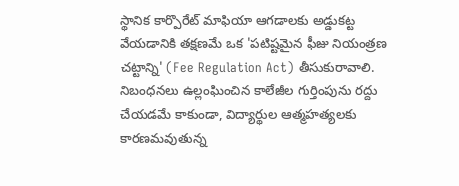స్థానిక కార్పొరేట్ మాఫియా ఆగడాలకు అడ్డుకట్ట వేయడానికి తక్షణమే ఒక 'పటిష్టమైన ఫీజు నియంత్రణ చట్టాన్ని' (Fee Regulation Act) తీసుకురావాలి. నిబంధనలు ఉల్లంఘించిన కాలేజీల గుర్తింపును రద్దు చేయడమే కాకుండా, విద్యార్థుల ఆత్మహత్యలకు కారణమవుతున్న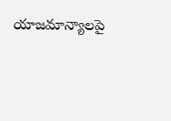యాజమాన్యాలపై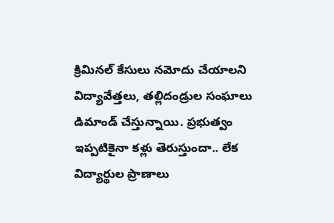క్రిమినల్ కేసులు నమోదు చేయాలని విద్యావేత్తలు, తల్లిదండ్రుల సంఘాలు డిమాండ్ చేస్తున్నాయి. ప్రభుత్వం ఇప్పటికైనా కళ్లు తెరుస్తుందా.. లేక విద్యార్థుల ప్రాణాలు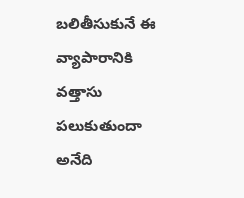బలితీసుకునే ఈ వ్యాపారానికి వత్తాసు పలుకుతుందా అనేది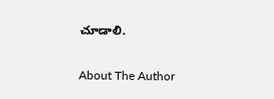చూడాలి.

About The Author